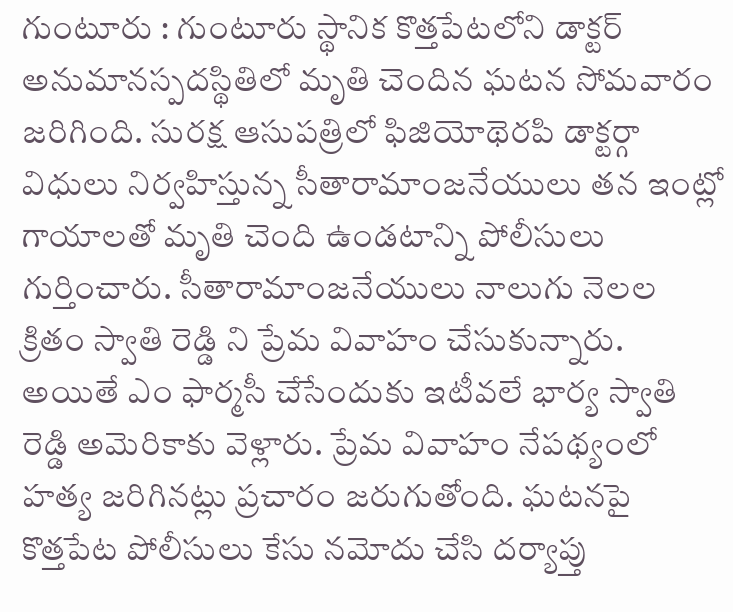గుంటూరు : గుంటూరు స్థానిక కొత్తపేటలోని డాక్టర్ అనుమానస్పదస్థితిలో మృతి చెందిన ఘటన సోమవారం జరిగింది. సురక్ష ఆసుపత్రిలో ఫిజియోథెరపి డాక్టర్గా విధులు నిర్వహిస్తున్న సీతారామాంజనేయులు తన ఇంట్లో గాయాలతో మృతి చెంది ఉండటాన్ని పోలీసులు గుర్తించారు. సీతారామాంజనేయులు నాలుగు నెలల క్రితం స్వాతి రెడ్డి ని ప్రేమ వివాహం చేసుకున్నారు. అయితే ఎం ఫార్మసీ చేసేందుకు ఇటీవలే భార్య స్వాతి రెడ్డి అమెరికాకు వెళ్లారు. ప్రేమ వివాహం నేపథ్యంలో హత్య జరిగినట్లు ప్రచారం జరుగుతోంది. ఘటనపై కొత్తపేట పోలీసులు కేసు నమోదు చేసి దర్యాప్తు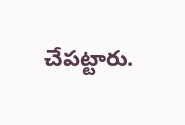చేపట్టారు.